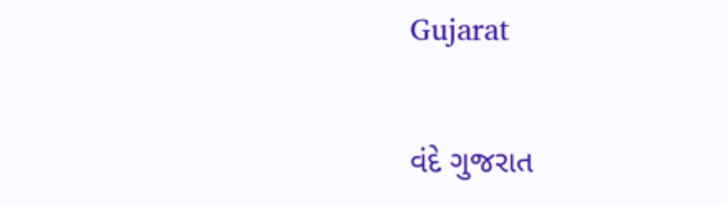Gujarat

વંદે ગુજરાત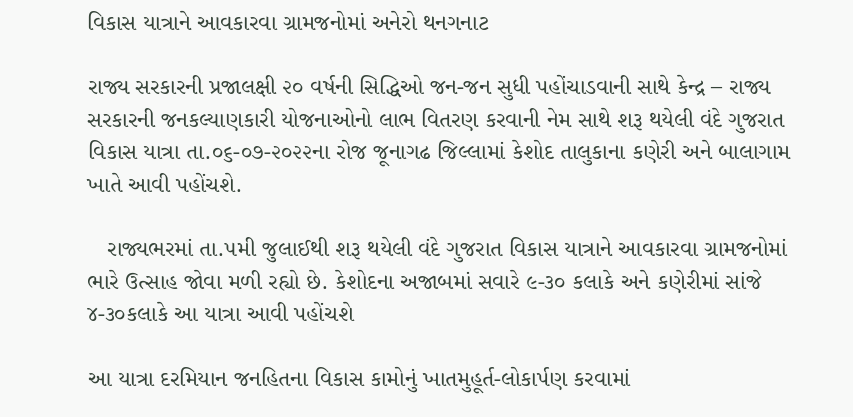વિકાસ યાત્રાને આવકારવા ગ્રામજનોમાં અનેરો થનગનાટ

રાજ્ય સરકારની પ્રજાલક્ષી ૨૦ વર્ષની સિદ્ધિઓ જન-જન સુધી પહોંચાડવાની સાથે કેન્દ્ર – રાજ્ય સરકારની જનકલ્યાણકારી યોજનાઓનો લાભ વિતરણ કરવાની નેમ સાથે શરૂ થયેલી વંદે ગુજરાત વિકાસ યાત્રા તા.૦૬-૦૭-૨૦૨૨ના રોજ જૂનાગઢ જિલ્લામાં કેશોદ તાલુકાના કણેરી અને બાલાગામ ખાતે આવી પહોંચશે.

   રાજ્યભરમાં તા.૫મી જુલાઈથી શરૂ થયેલી વંદે ગુજરાત વિકાસ યાત્રાને આવકારવા ગ્રામજનોમાં ભારે ઉત્સાહ જોવા મળી રહ્યો છે. કેશોદના અજાબમાં સવારે ૯-૩૦ કલાકે અને કણેરીમાં સાંજે ૪-૩૦કલાકે આ યાત્રા આવી પહોંચશે

આ યાત્રા દરમિયાન જનહિતના વિકાસ કામોનું ખાતમુહૂર્ત-લોકાર્પણ કરવામાં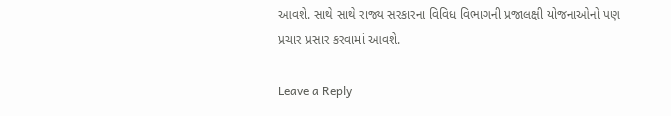આવશે. સાથે સાથે રાજ્ય સરકારના વિવિધ વિભાગની પ્રજાલક્ષી યોજનાઓનો પણ પ્રચાર પ્રસાર કરવામાં આવશે.

Leave a Reply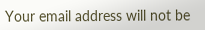Your email address will not be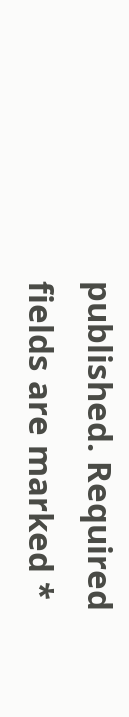published. Required fields are marked *